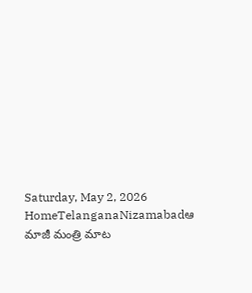Saturday, May 2, 2026
HomeTelanganaNizamabadఆ మాజీ మంత్రి మాట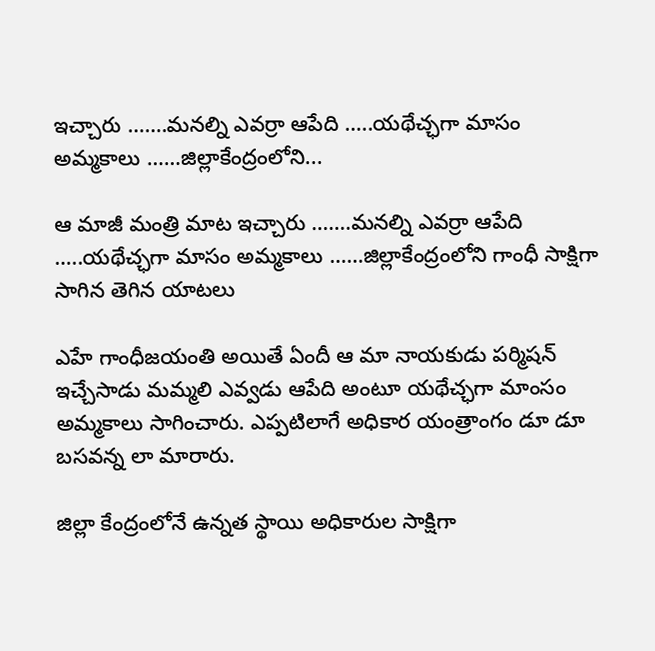ఇచ్చారు …….మనల్ని ఎవర్రా ఆపేది …..యథేచ్ఛగా మాసం అమ్మకాలు ……జిల్లాకేంద్రంలోని...

ఆ మాజీ మంత్రి మాట ఇచ్చారు …….మనల్ని ఎవర్రా ఆపేది …..యథేచ్ఛగా మాసం అమ్మకాలు ……జిల్లాకేంద్రంలోని గాంధీ సాక్షిగా సాగిన తెగిన యాటలు

ఎహే గాంధీజయంతి అయితే ఏందీ ఆ మా నాయకుడు పర్మిషన్ ఇచ్చేసాడు మమ్మలి ఎవ్వడు ఆపేది అంటూ యథేచ్ఛగా మాంసం అమ్మకాలు సాగించారు. ఎప్పటిలాగే అధికార యంత్రాంగం డూ డూ బసవన్న లా మారారు.

జిల్లా కేంద్రంలోనే ఉన్నత స్థాయి అధికారుల సాక్షిగా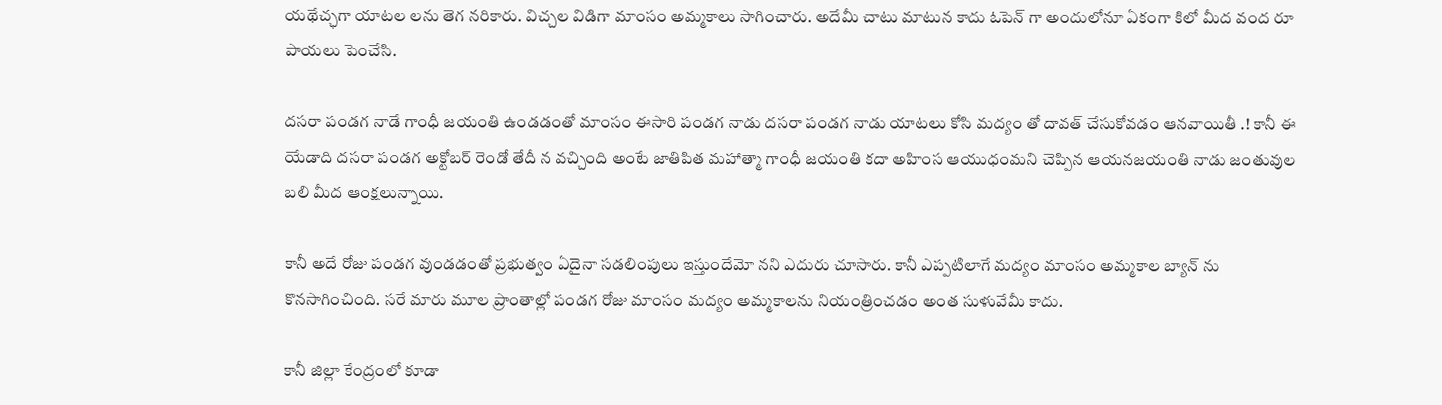యథేచ్ఛగా యాటల లను తెగ నరికారు. విచ్చల విడిగా మాంసం అమ్మకాలు సాగించారు. అదేమీ చాటు మాటున కాదు ఓపెన్ గా అందులోనూ ఏకంగా కిలో మీద వంద రూ పాయలు పెంచేసి.

దసరా పండగ నాడే గాంధీ జయంతి ఉండడంతో మాంసం ఈసారి పండగ నాడు దసరా పండగ నాడు యాటలు కోసి మద్యం తో దావత్ చేసుకోవడం ఆనవాయితీ .! కానీ ఈ యేడాది దసరా పండగ అక్టోబర్ రెండో తేదీ న వచ్చింది అంటే జాతిపిత మహాత్మా గాంధీ జయంతి కదా అహింస ఆయుధంమని చెప్పిన ఆయనజయంతి నాడు జంతువుల బలి మీద ఆంక్షలున్నాయి.

కానీ అదే రోజు పండగ వుండడంతో ప్రభుత్వం ఏదైనా సడలింపులు ఇస్తుందేమో నని ఎదురు చూసారు. కానీ ఎప్పటిలాగే మద్యం మాంసం అమ్మకాల బ్యాన్ ను కొనసాగించింది. సరే మారు మూల ప్రాంతాల్లో పండగ రోజు మాంసం మద్యం అమ్మకాలను నియంత్రించడం అంత సుళువేమీ కాదు.

కానీ జిల్లా కేంద్రంలో కూడా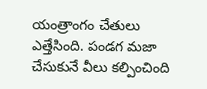యంత్రాంగం చేతులు ఎత్తేసింది. పండగ మజా చేసుకునే వీలు కల్పించింది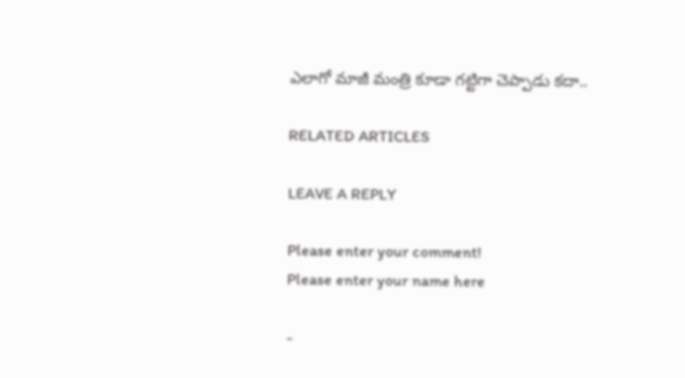ఎలాగో మాజీ మంత్రి కూడా గట్టిగా చెప్పాడు కదా..

RELATED ARTICLES

LEAVE A REPLY

Please enter your comment!
Please enter your name here

-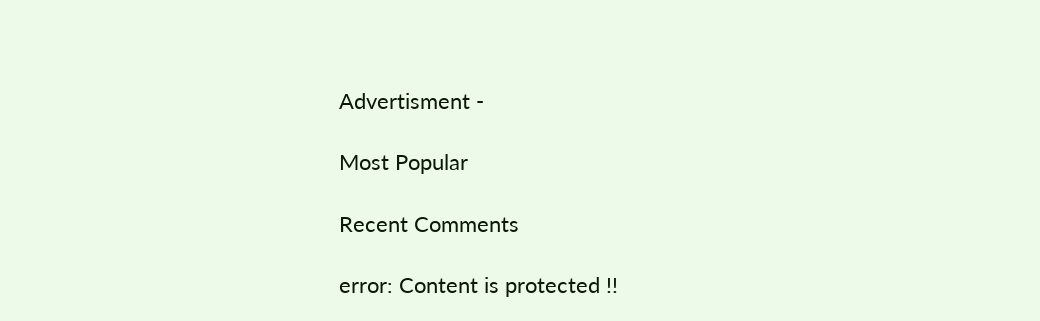Advertisment -

Most Popular

Recent Comments

error: Content is protected !!